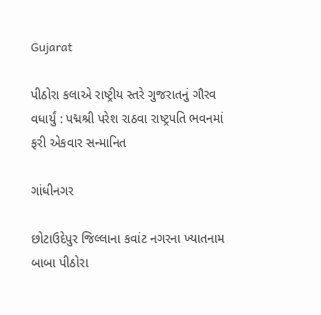Gujarat

પીઠોરા કલાએ રાષ્ટ્રીય સ્તરે ગુજરાતનું ગૌરવ વધાર્યું : પદ્મશ્રી પરેશ રાઠવા રાષ્ટ્રપતિ ભવનમાં ફરી એકવાર સન્માનિત

ગાંધીનગર

છોટાઉદેપુર જિલ્લાના કવાંટ નગરના ખ્યાતનામ બાબા પીઠોરા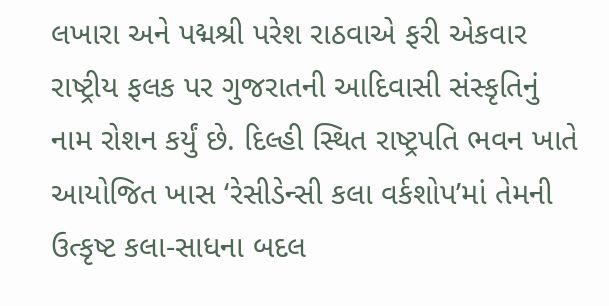લખારા અને પદ્મશ્રી પરેશ રાઠવાએ ફરી એકવાર રાષ્ટ્રીય ફલક પર ગુજરાતની આદિવાસી સંસ્કૃતિનું નામ રોશન કર્યું છે. દિલ્હી સ્થિત રાષ્ટ્રપતિ ભવન ખાતે આયોજિત ખાસ ‘રેસીડેન્સી કલા વર્કશોપ’માં તેમની ઉત્કૃષ્ટ કલા-સાધના બદલ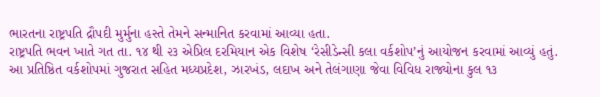ભારતના રાષ્ટ્રપતિ દ્રૌપદી મુર્મુના હસ્તે તેમને સન્માનિત કરવામાં આવ્યા હતા.
રાષ્ટ્રપતિ ભવન ખાતે ગત તા. ૧૪ થી ૨૩ એપ્રિલ દરમિયાન એક વિશેષ ‘રેસીડેન્સી કલા વર્કશોપ’નું આયોજન કરવામાં આવ્યું હતું. આ પ્રતિષ્ઠિત વર્કશોપમાં ગુજરાત સહિત મધ્યપ્રદેશ, ઝારખંડ, લદાખ અને તેલંગાણા જેવા વિવિધ રાજ્યોના કુલ ૧૩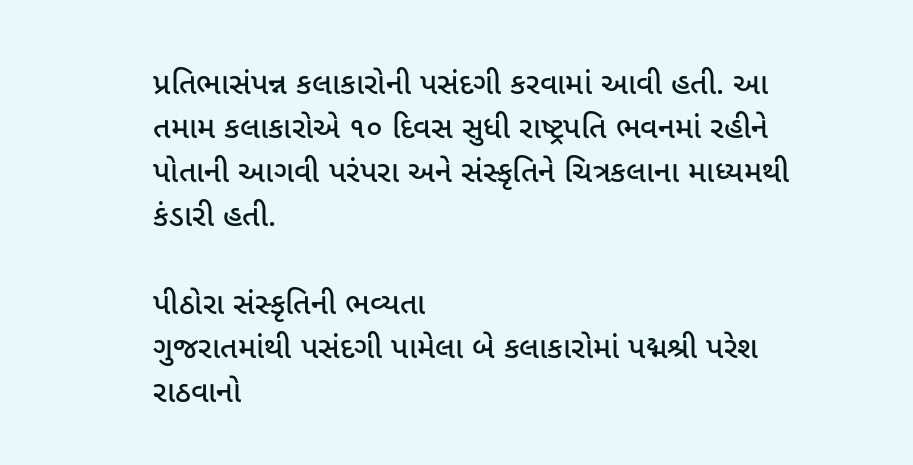પ્રતિભાસંપન્ન કલાકારોની પસંદગી કરવામાં આવી હતી. આ તમામ કલાકારોએ ૧૦ દિવસ સુધી રાષ્ટ્રપતિ ભવનમાં રહીને પોતાની આગવી પરંપરા અને સંસ્કૃતિને ચિત્રકલાના માધ્યમથી કંડારી હતી.

પીઠોરા સંસ્કૃતિની ભવ્યતા
ગુજરાતમાંથી પસંદગી પામેલા બે કલાકારોમાં પદ્મશ્રી પરેશ રાઠવાનો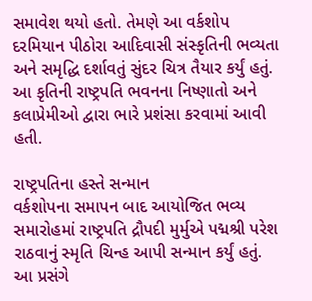સમાવેશ થયો હતો. તેમણે આ વર્કશોપ દરમિયાન પીઠોરા આદિવાસી સંસ્કૃતિની ભવ્યતા અને સમૃદ્ધિ દર્શાવતું સુંદર ચિત્ર તૈયાર કર્યું હતું. આ કૃતિની રાષ્ટ્રપતિ ભવનના નિષ્ણાતો અને કલાપ્રેમીઓ દ્વારા ભારે પ્રશંસા કરવામાં આવી હતી.

રાષ્ટ્રપતિના હસ્તે સન્માન
વર્કશોપના સમાપન બાદ આયોજિત ભવ્ય સમારોહમાં રાષ્ટ્રપતિ દ્રૌપદી મુર્મુએ પદ્મશ્રી પરેશ રાઠવાનું સ્મૃતિ ચિન્હ આપી સન્માન કર્યું હતું. આ પ્રસંગે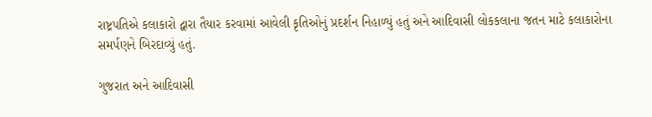રાષ્ટ્રપતિએ કલાકારો દ્વારા તૈયાર કરવામાં આવેલી કૃતિઓનું પ્રદર્શન નિહાળ્યું હતું અને આદિવાસી લોકકલાના જતન માટે કલાકારોના સમર્પણને બિરદાવ્યું હતું.

ગુજરાત અને આદિવાસી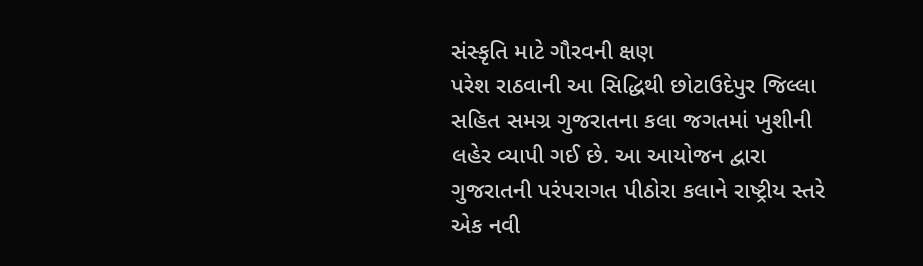સંસ્કૃતિ માટે ગૌરવની ક્ષણ
પરેશ રાઠવાની આ સિદ્ધિથી છોટાઉદેપુર જિલ્લા સહિત સમગ્ર ગુજરાતના કલા જગતમાં ખુશીની લહેર વ્યાપી ગઈ છે. આ આયોજન દ્વારા ગુજરાતની પરંપરાગત પીઠોરા કલાને રાષ્ટ્રીય સ્તરે એક નવી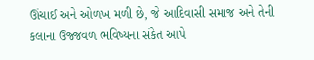ઊંચાઈ અને ઓળખ મળી છે, જે આદિવાસી સમાજ અને તેની કલાના ઉજ્જવળ ભવિષ્યના સંકેત આપે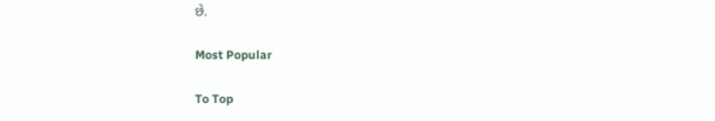છે.

Most Popular

To Top